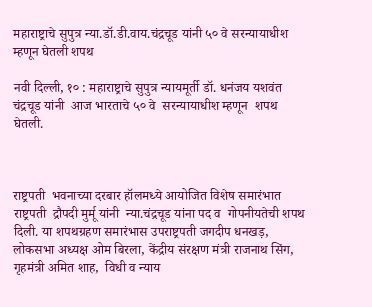महाराष्ट्राचे सुपुत्र न्या.डॉ.डी.वाय.चंद्रचूड यांनी ५० वे सरन्यायाधीश म्हणून घेतली शपथ

नवी दिल्ली, १० : महाराष्ट्राचे सुपुत्र न्यायमूर्ती डॉ. धनंजय यशवंत चंद्रचूड यांनी  आज भारताचे ५० वे  सरन्यायाधीश म्हणून  शपथ  घेतली.



राष्ट्रपती  भवनाच्या दरबार हॉलमध्ये आयोजित विशेष समारंभात  राष्ट्रपती  द्रौपदी मुर्मू यांनी  न्या.चंद्रचूड यांना पद व  गोपनीयतेची शपथ दिली. या शपथग्रहण समारंभास उपराष्ट्रपती जगदीप धनखड़, लोकसभा अध्यक्ष ओम बिरला, केंद्रीय संरक्षण मंत्री राजनाथ सिंग, गृहमंत्री अमित शाह,  विधी व न्याय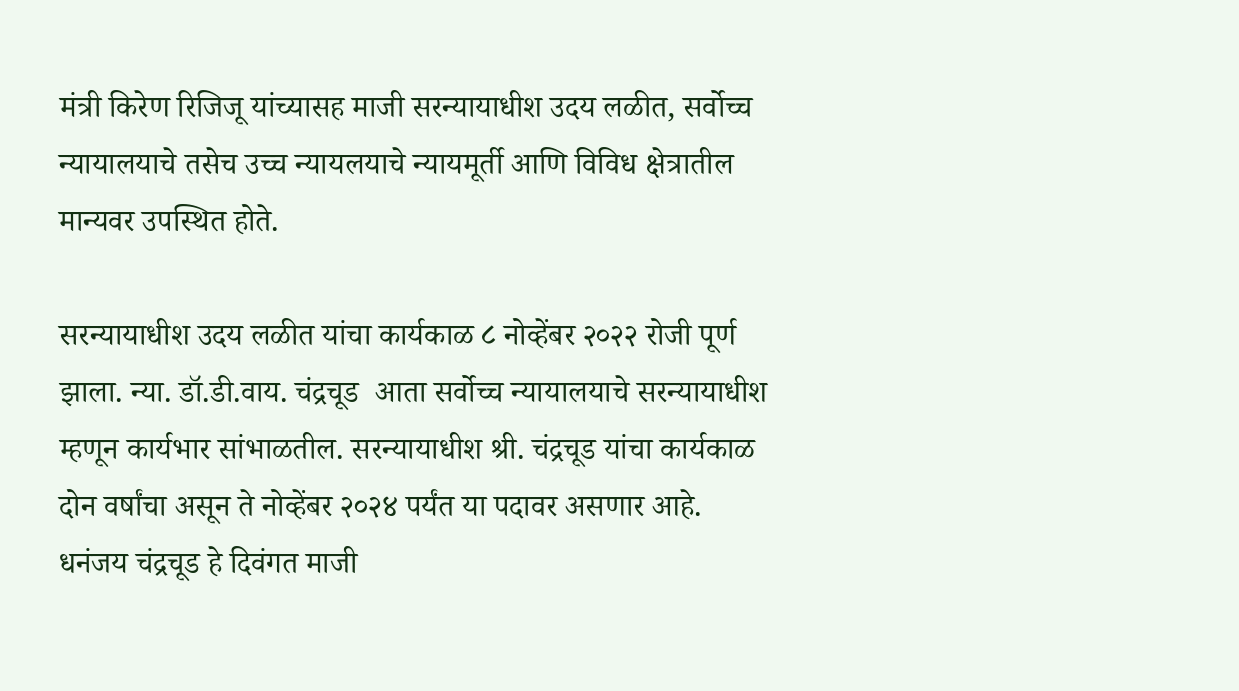मंत्री किरेण रिजिजू यांच्यासह माजी सरन्यायाधीश उदय लळीत, सर्वोच्च न्यायालयाचे तसेच उच्च न्यायलयाचे न्यायमूर्ती आणि विविध क्षेत्रातील मान्यवर उपस्थित होते.

सरन्यायाधीश उदय लळीत यांचा कार्यकाळ ८ नोव्हेंबर २०२२ रोजी पूर्ण झाला. न्या. डॉ.डी.वाय. चंद्रचूड  आता सर्वोच्च न्यायालयाचे सरन्यायाधीश म्हणून कार्यभार सांभाळतील. सरन्यायाधीश श्री. चंद्रचूड यांचा कार्यकाळ दोन वर्षांचा असून ते नोव्हेंबर २०२४ पर्यंत या पदावर असणार आहे. धनंजय चंद्रचूड हे दिवंगत माजी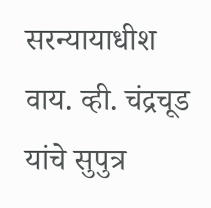सरन्यायाधीश वाय. व्ही. चंद्रचूड यांचे सुपुत्र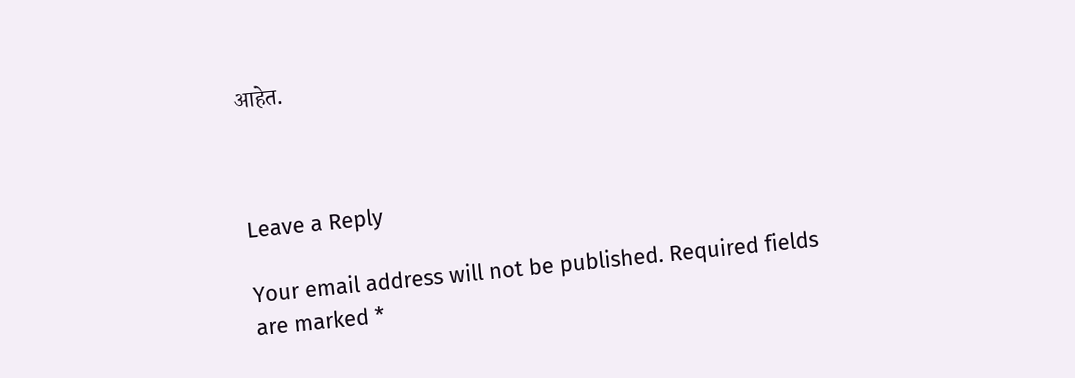आहेत.



Leave a Reply

Your email address will not be published. Required fields are marked *